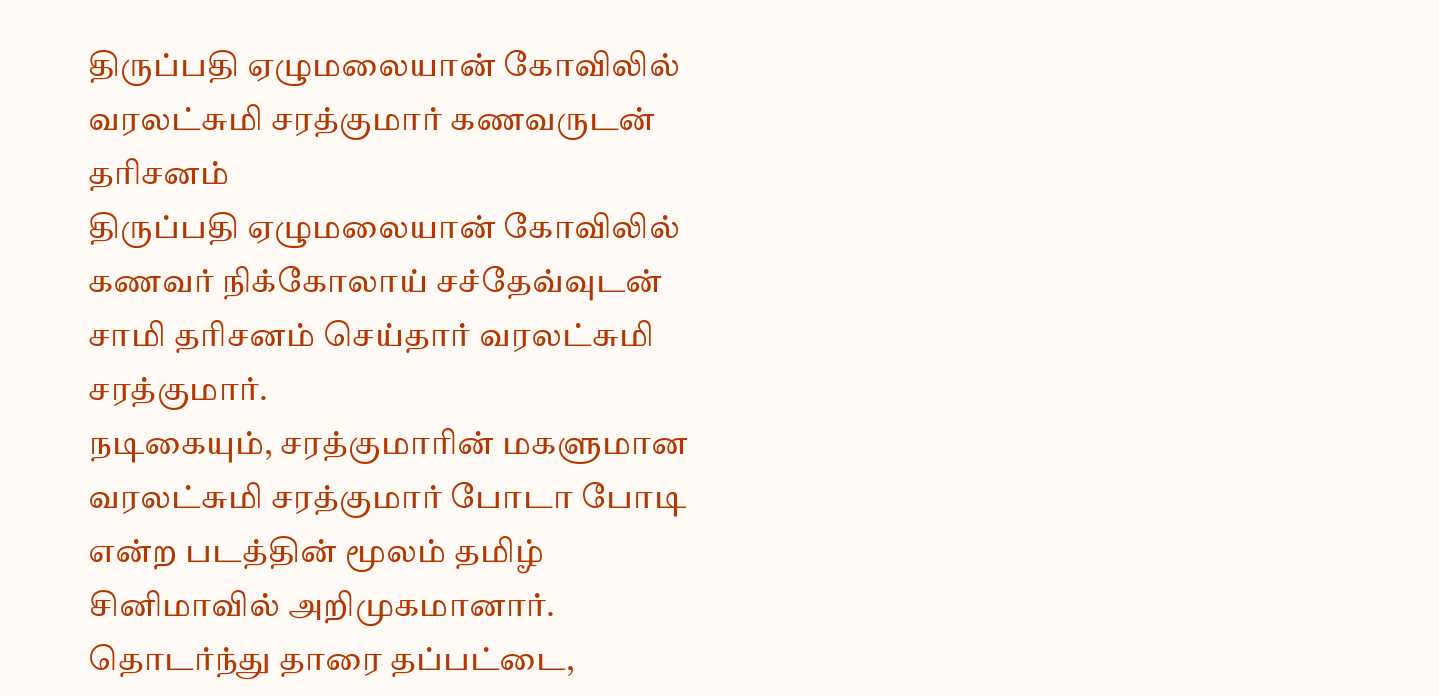திருப்பதி ஏழுமலையான் கோவிலில் வரலட்சுமி சரத்குமார் கணவருடன் தரிசனம்
திருப்பதி ஏழுமலையான் கோவிலில் கணவர் நிக்கோலாய் சச்தேவ்வுடன் சாமி தரிசனம் செய்தார் வரலட்சுமி சரத்குமார்.
நடிகையும், சரத்குமாரின் மகளுமான வரலட்சுமி சரத்குமார் போடா போடி என்ற படத்தின் மூலம் தமிழ் சினிமாவில் அறிமுகமானார்.
தொடர்ந்து தாரை தப்பட்டை,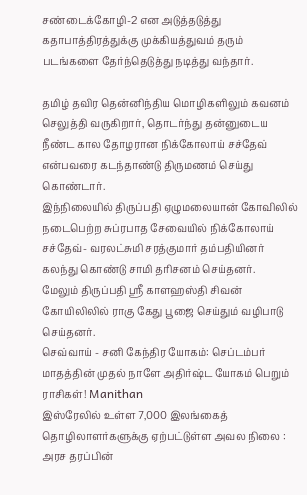சண்டைக்கோழி-2 என அடுத்தடுத்து கதாபாத்திரத்துக்கு முக்கியத்துவம் தரும் படங்களை தேர்ந்தெடுத்து நடித்து வந்தார்.

தமிழ் தவிர தென்னிந்திய மொழிகளிலும் கவனம் செலுத்தி வருகிறார், தொடர்ந்து தன்னுடைய நீண்ட கால தோழரான நிக்கோலாய் சச்தேவ் என்பவரை கடந்தாண்டு திருமணம் செய்து கொண்டார்.
இந்நிலையில் திருப்பதி ஏழுமலையான் கோவிலில் நடைபெற்ற சுப்ரபாத சேவையில் நிக்கோலாய் சச்தேவ்- வரலட்சுமி சரத்குமார் தம்பதியினர் கலந்து கொண்டு சாமி தரிசனம் செய்தனர்.
மேலும் திருப்பதி ஸ்ரீ காளஹஸ்தி சிவன் கோயிலிலில் ராகு கேது பூஜை செய்தும் வழிபாடு செய்தனர்.
செவ்வாய் - சனி கேந்திர யோகம்: செப்டம்பர் மாதத்தின் முதல் நாளே அதிர்ஷ்ட யோகம் பெறும் ராசிகள்! Manithan
இஸ்ரேலில் உள்ள 7,000 இலங்கைத் தொழிலாளர்களுக்கு ஏற்பட்டுள்ள அவல நிலை : அரச தரப்பின்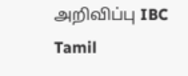அறிவிப்பு IBC Tamil